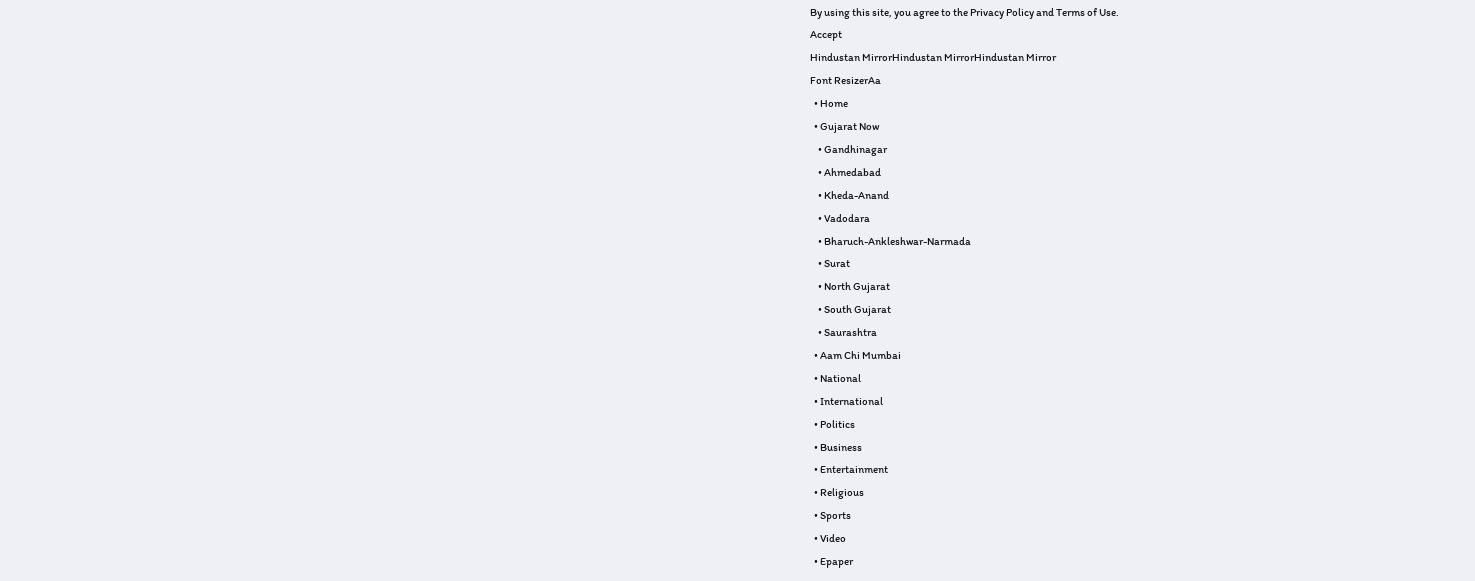By using this site, you agree to the Privacy Policy and Terms of Use.
Accept
Hindustan MirrorHindustan MirrorHindustan Mirror
Font ResizerAa
  • Home
  • Gujarat Now
    • Gandhinagar
    • Ahmedabad
    • Kheda-Anand
    • Vadodara
    • Bharuch-Ankleshwar-Narmada
    • Surat
    • North Gujarat
    • South Gujarat
    • Saurashtra
  • Aam Chi Mumbai
  • National
  • International
  • Politics
  • Business
  • Entertainment
  • Religious
  • Sports
  • Video
  • Epaper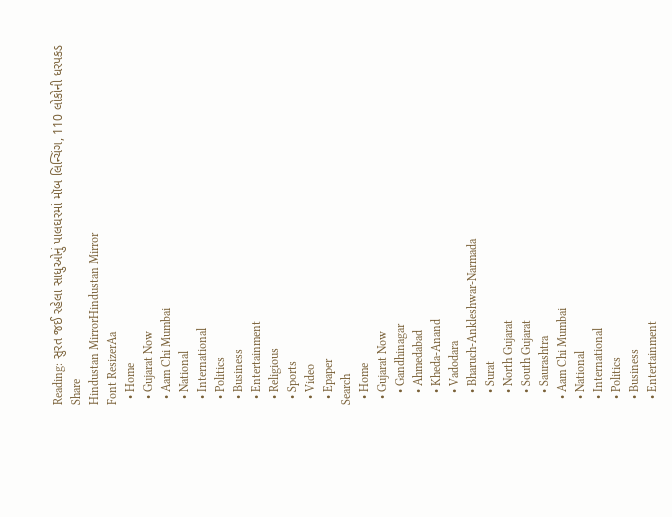Reading: સુરત જઈ રહેલા સાધુઓનું પાલઘરમાં મૉબ લિન્ચિંગ, 110 લોકોની ધરપકડ
Share
Hindustan MirrorHindustan Mirror
Font ResizerAa
  • Home
  • Gujarat Now
  • Aam Chi Mumbai
  • National
  • International
  • Politics
  • Business
  • Entertainment
  • Religious
  • Sports
  • Video
  • Epaper
Search
  • Home
  • Gujarat Now
    • Gandhinagar
    • Ahmedabad
    • Kheda-Anand
    • Vadodara
    • Bharuch-Ankleshwar-Narmada
    • Surat
    • North Gujarat
    • South Gujarat
    • Saurashtra
  • Aam Chi Mumbai
  • National
  • International
  • Politics
  • Business
  • Entertainment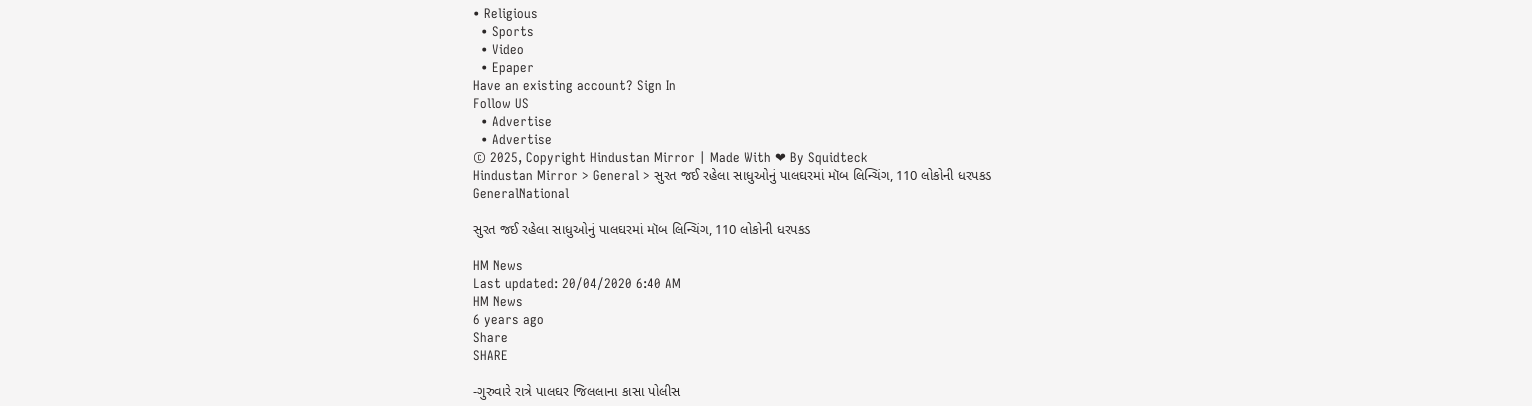• Religious
  • Sports
  • Video
  • Epaper
Have an existing account? Sign In
Follow US
  • Advertise
  • Advertise
© 2025, Copyright Hindustan Mirror | Made With ❤ By Squidteck
Hindustan Mirror > General > સુરત જઈ રહેલા સાધુઓનું પાલઘરમાં મૉબ લિન્ચિંગ, 110 લોકોની ધરપકડ
GeneralNational

સુરત જઈ રહેલા સાધુઓનું પાલઘરમાં મૉબ લિન્ચિંગ, 110 લોકોની ધરપકડ

HM News
Last updated: 20/04/2020 6:40 AM
HM News
6 years ago
Share
SHARE

-ગુરુવારે રાત્રે પાલઘર જિલલાના કાસા પોલીસ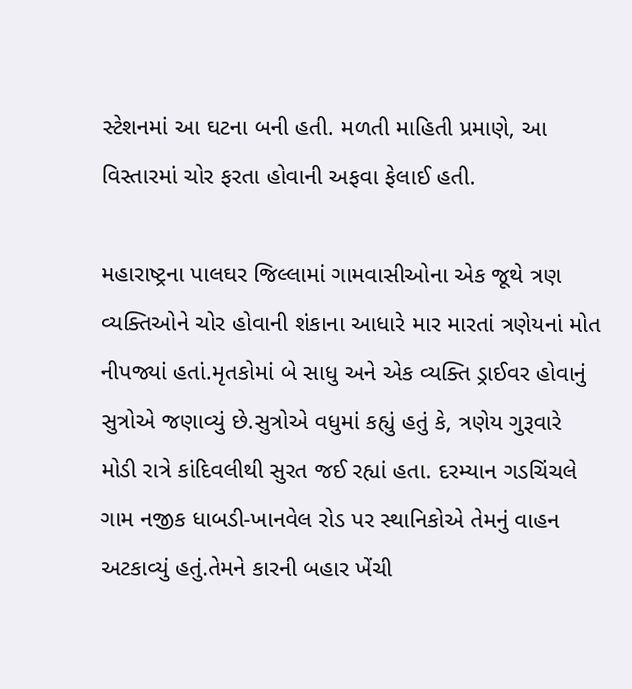સ્ટેશનમાં આ ઘટના બની હતી. મળતી માહિતી પ્રમાણે, આ વિસ્તારમાં ચોર ફરતા હોવાની અફવા ફેલાઈ હતી.

મહારાષ્ટ્રના પાલઘર જિલ્લામાં ગામવાસીઓના એક જૂથે ત્રણ વ્યક્તિઓને ચોર હોવાની શંકાના આધારે માર મારતાં ત્રણેયનાં મોત નીપજ્યાં હતાં.મૃતકોમાં બે સાધુ અને એક વ્યક્તિ ડ્રાઈવર હોવાનું સુત્રોએ જણાવ્યું છે.સુત્રોએ વધુમાં કહ્યું હતું કે, ત્રણેય ગુરૂવારે મોડી રાત્રે કાંદિવલીથી સુરત જઈ રહ્યાં હતા. દરમ્યાન ગડચિંચલે ગામ નજીક ધાબડી-ખાનવેલ રોડ પર સ્થાનિકોએ તેમનું વાહન અટકાવ્યું હતું.તેમને કારની બહાર ખેંચી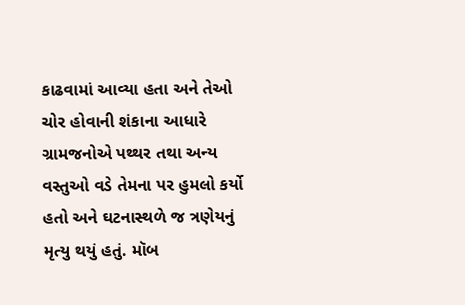કાઢવામાં આવ્યા હતા અને તેઓ ચોર હોવાની શંકાના આધારે ગ્રામજનોએ પથ્થર તથા અન્ય વસ્તુઓ વડે તેમના પર હુમલો કર્યો હતો અને ઘટનાસ્થળે જ ત્રણેયનું મૃત્યુ થયું હતું. મૉબ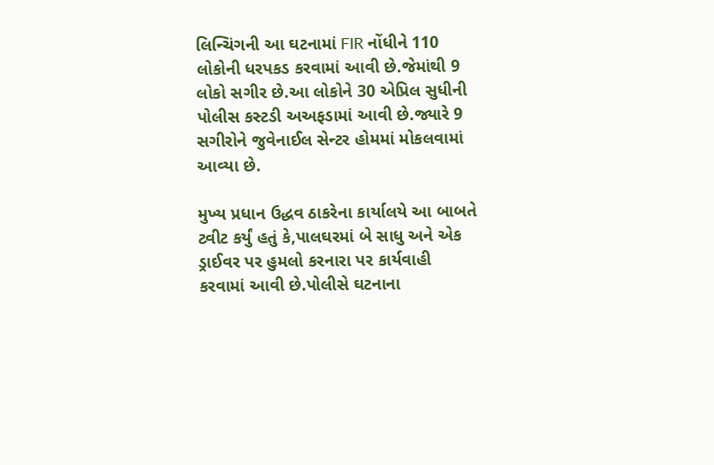લિન્ચિંગની આ ઘટનામાં FIR નોંધીને 110 લોકોની ધરપકડ કરવામાં આવી છે.જેમાંથી 9 લોકો સગીર છે.આ લોકોને 30 એપ્રિલ સુધીની પોલીસ કસ્ટડી અઅફડામાં આવી છે.જ્યારે 9 સગીરોને જુવેનાઈલ સેન્ટર હોમમાં મોકલવામાં આવ્યા છે.

મુખ્ય પ્રધાન ઉદ્ધવ ઠાકરેના કાર્યાલયે આ બાબતે ટ્વીટ કર્યું હતું કે,પાલઘરમાં બે સાધુ અને એક ડ્રાઈવર પર હુમલો કરનારા પર કાર્યવાહી કરવામાં આવી છે.પોલીસે ઘટનાના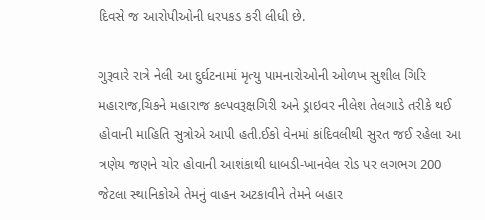દિવસે જ આરોપીઓની ધરપકડ કરી લીધી છે.

ગુરૂવારે રાત્રે નેલી આ દુર્ઘટનામાં મૃત્યુ પામનારોઓની ઓળખ સુશીલ ગિરિ મહારાજ,ચિકને મહારાજ કલ્પવરૂક્ષગિરી અને ડ્રાઇવર નીલેશ તેલગાડે તરીકે થઈ હોવાની માહિતિ સુત્રોએ આપી હતી.ઈકો વેનમાં કાંદિવલીથી સુરત જઈ રહેલા આ ત્રણેય જણને ચોર હોવાની આશંકાથી ધાબડી-ખાનવેલ રોડ પર લગભગ 200 જેટલા સ્થાનિકોએ તેમનું વાહન અટકાવીને તેમને બહાર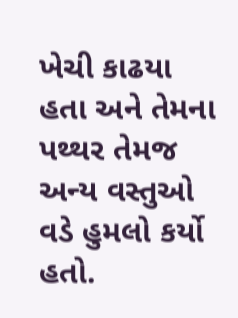ખેચી કાઢયા હતા અને તેમના પથ્થર તેમજ અન્ય વસ્તુઓ વડે હુમલો કર્યો હતો.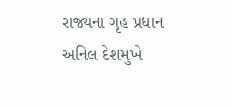રાજ્યના ગૃહ પ્રધાન અનિલ દેશમુખે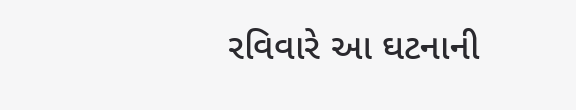રવિવારે આ ઘટનાની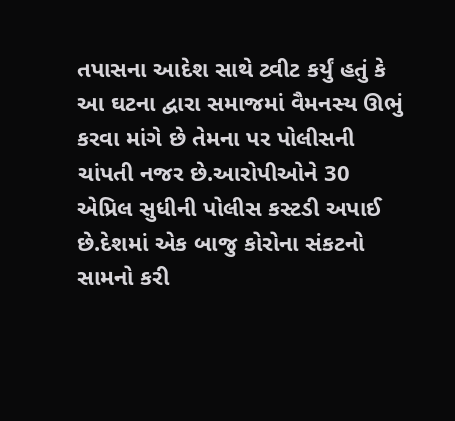તપાસના આદેશ સાથે ટ્વીટ કર્યું હતું કે આ ઘટના દ્વારા સમાજમાં વૈમનસ્ય ઊભું કરવા માંગે છે તેમના પર પોલીસની ચાંપતી નજર છે.આરોપીઓને 30 એપ્રિલ સુધીની પોલીસ કસ્ટડી અપાઈ છે.દેશમાં એક બાજુ કોરોના સંકટનો સામનો કરી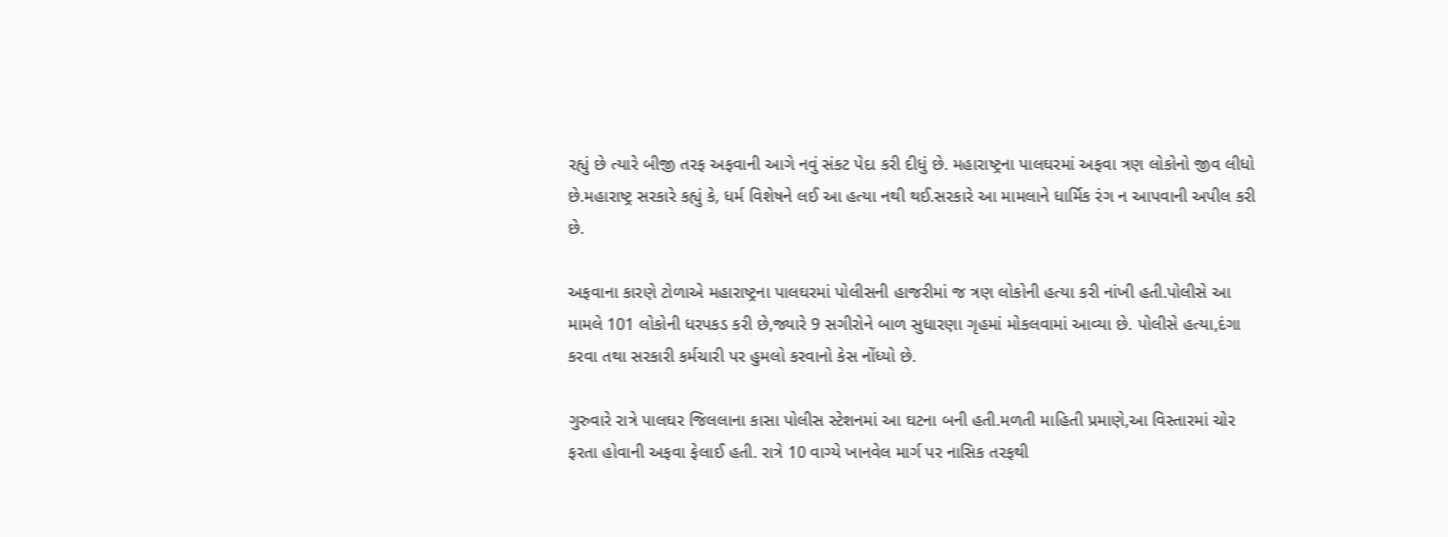રહ્યું છે ત્યારે બીજી તરફ અફવાની આગે નવું સંકટ પેદા કરી દીધું છે. મહારાષ્ટ્રના પાલઘરમાં અફવા ત્રણ લોકોનો જીવ લીધો છે.મહારાષ્ટ્ર સરકારે કહ્યું કે, ધર્મ વિશેષને લઈ આ હત્યા નથી થઈ.સરકારે આ મામલાને ધાર્મિક રંગ ન આપવાની અપીલ કરી છે.

અફવાના કારણે ટોળાએ મહારાષ્ટ્રના પાલઘરમાં પોલીસની હાજરીમાં જ ત્રણ લોકોની હત્યા કરી નાંખી હતી.પોલીસે આ મામલે 101 લોકોની ધરપકડ કરી છે,જ્યારે 9 સગીરોને બાળ સુધારણા ગૃહમાં મોકલવામાં આવ્યા છે. પોલીસે હત્યા,દંગા કરવા તથા સરકારી કર્મચારી પર હુમલો કરવાનો કેસ નોંધ્યો છે.

ગુરુવારે રાત્રે પાલઘર જિલલાના કાસા પોલીસ સ્ટેશનમાં આ ઘટના બની હતી.મળતી માહિતી પ્રમાણે,આ વિસ્તારમાં ચોર ફરતા હોવાની અફવા ફેલાઈ હતી. રાત્રે 10 વાગ્યે ખાનવેલ માર્ગ પર નાસિક તરફથી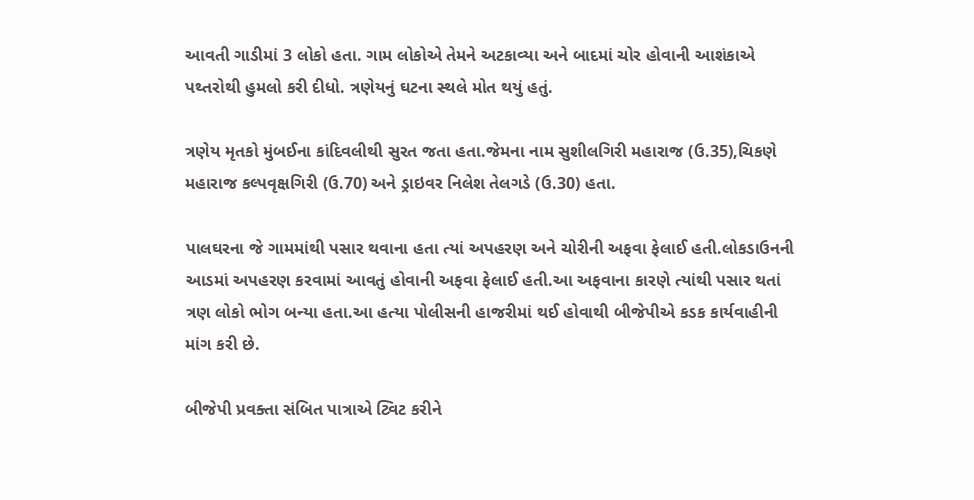આવતી ગાડીમાં 3 લોકો હતા. ગામ લોકોએ તેમને અટકાવ્યા અને બાદમાં ચોર હોવાની આશંકાએ પથ્તરોથી હુમલો કરી દીધો. ત્રણેયનું ઘટના સ્થલે મોત થયું હતું.

ત્રણેય મૃતકો મુંબઈના કાંદિવલીથી સુરત જતા હતા.જેમના નામ સુશીલગિરી મહારાજ (ઉ.35),ચિકણે મહારાજ કલ્પવૃક્ષગિરી (ઉ.70) અને ડ્રાઇવર નિલેશ તેલગડે (ઉ.30) હતા.

પાલઘરના જે ગામમાંથી પસાર થવાના હતા ત્યાં અપહરણ અને ચોરીની અફવા ફેલાઈ હતી.લોકડાઉનની આડમાં અપહરણ કરવામાં આવતું હોવાની અફવા ફેલાઈ હતી.આ અફવાના કારણે ત્યાંથી પસાર થતાં ત્રણ લોકો ભોગ બન્યા હતા.આ હત્યા પોલીસની હાજરીમાં થઈ હોવાથી બીજેપીએ કડક કાર્યવાહીની માંગ કરી છે.

બીજેપી પ્રવક્તા સંબિત પાત્રાએ ટ્વિટ કરીને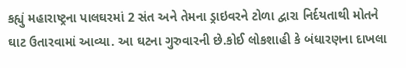કહ્યું મહારાષ્ટ્રના પાલઘરમાં 2 સંત અને તેમના ડ્રાઇવરને ટોળા દ્વારા નિર્દયતાથી મોતને ઘાટ ઉતારવામાં આવ્યા. આ ઘટના ગુરુવારની છે.કોઈ લોકશાહી કે બંધારણના દાખલા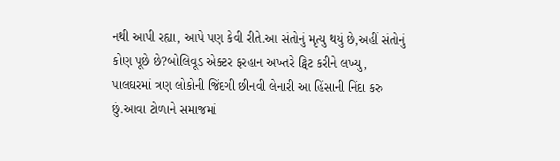નથી આપી રહ્યા, આપે પણ કેવી રીતે.આ સંતોનું મૃત્યુ થયું છે,અહીં સંતોનું કોણ પૂછે છે?બોલિવૂડ એક્ટર ફરહાન અખ્તરે ટ્વિટ કરીને લખ્યુ, પાલઘરમાં ત્રણ લોકોની જિંદગી છીનવી લેનારી આ હિંસાની નિંદા કરુ છું.આવા ટોળાને સમાજમાં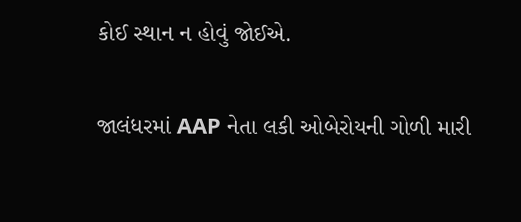કોઈ સ્થાન ન હોવું જોઈએ.

જાલંધરમાં AAP નેતા લકી ઓબેરોયની ગોળી મારી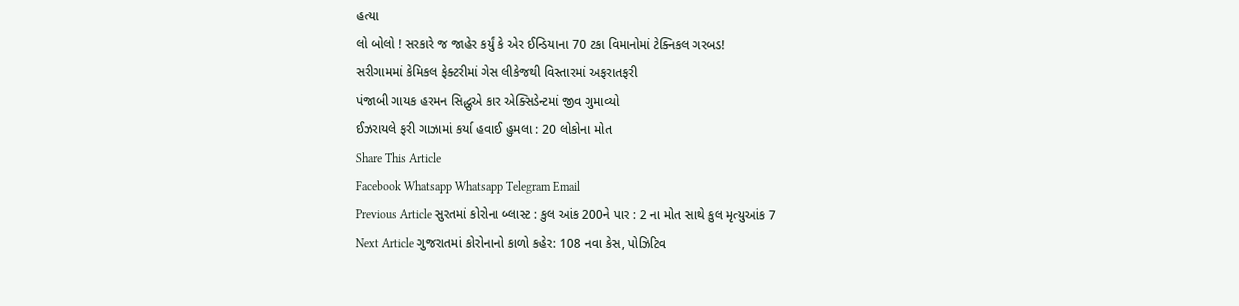હત્યા
લો બોલો ! સરકારે જ જાહેર કર્યું કે એર ઈન્ડિયાના 70 ટકા વિમાનોમાં ટેક્નિકલ ગરબડ!
સરીગામમાં કેમિકલ ફેક્ટરીમાં ગેસ લીકેજથી વિસ્તારમાં અફરાતફરી
પંજાબી ગાયક હરમન સિદ્ધુએ કાર એક્સિડેન્ટમાં જીવ ગુમાવ્યો
ઈઝરાયલે ફરી ગાઝામાં કર્યા હવાઈ હુમલા : 20 લોકોના મોત
Share This Article
Facebook Whatsapp Whatsapp Telegram Email
Previous Article સુરતમાં કોરોના બ્લાસ્ટ : કુલ આંક 200ને પાર : 2 ના મોત સાથે કુલ મૃત્યુઆંક 7
Next Article ગુજરાતમાં કોરોનાનો કાળો કહેર: 108 નવા કેસ, પોઝિટિવ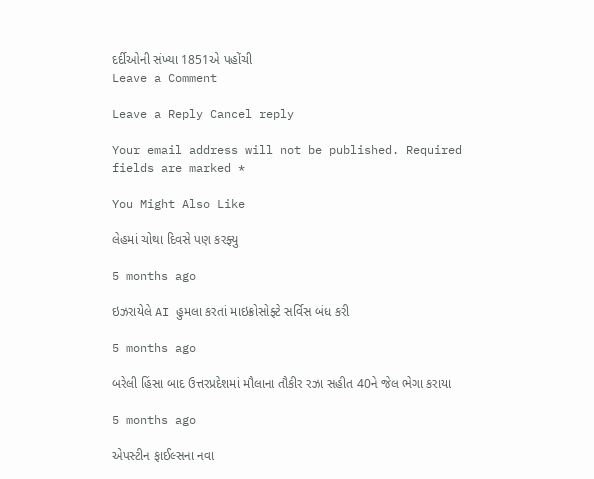દર્દીઓની સંખ્યા 1851એ પહોંચી
Leave a Comment

Leave a Reply Cancel reply

Your email address will not be published. Required fields are marked *

You Might Also Like

લેહમાં ચોથા દિવસે પણ કરફ્યુ

5 months ago

ઇઝરાયેલે AI હુમલા કરતાં માઇક્રોસોફ્ટે સર્વિસ બંધ કરી

5 months ago

બરેલી હિંસા બાદ ઉત્તરપ્રદેશમાં મૌલાના તૌકીર રઝા સહીત 40ને જેલ ભેગા કરાયા

5 months ago

એપસ્ટીન ફાઈલ્સના નવા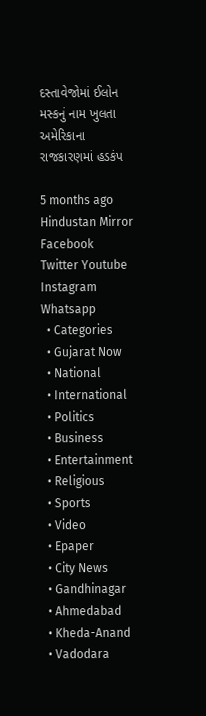દસ્તાવેજોમાં ઈલોન મસ્કનું નામ ખુલતા અમેરિકાના રાજકારણમાં હડકંપ

5 months ago
Hindustan Mirror
Facebook Twitter Youtube Instagram Whatsapp
  • Categories
  • Gujarat Now
  • National
  • International
  • Politics
  • Business
  • Entertainment
  • Religious
  • Sports
  • Video
  • Epaper
  • City News
  • Gandhinagar
  • Ahmedabad
  • Kheda-Anand
  • Vadodara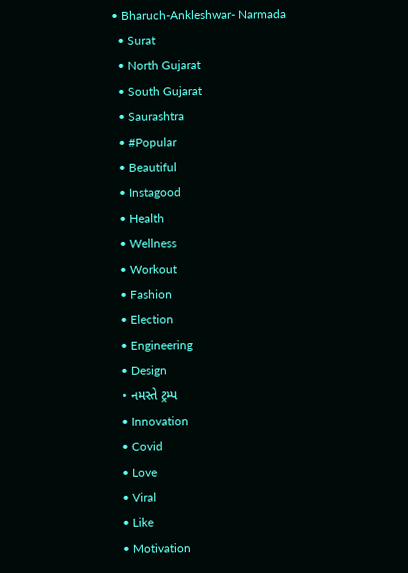• Bharuch-Ankleshwar- Narmada
  • Surat
  • North Gujarat
  • South Gujarat
  • Saurashtra
  • #Popular
  • Beautiful
  • Instagood
  • Health
  • Wellness
  • Workout
  • Fashion
  • Election
  • Engineering
  • Design
  • નમસ્તે ટ્રમ્પ
  • Innovation
  • Covid
  • Love
  • Viral
  • Like
  • Motivation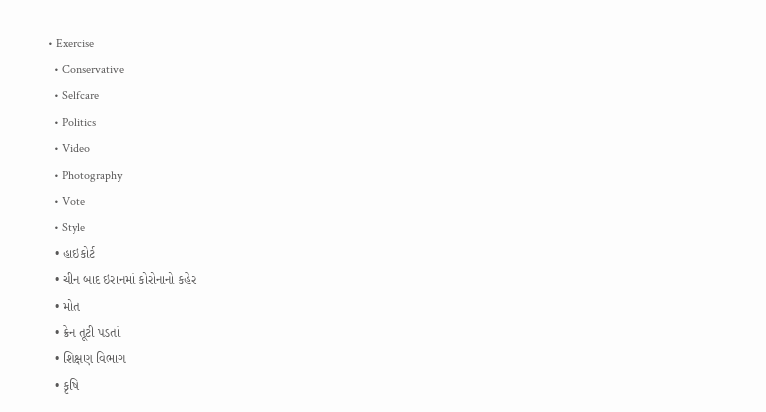• Exercise
  • Conservative
  • Selfcare
  • Politics
  • Video
  • Photography
  • Vote
  • Style
  • હાઇકોર્ટ
  • ચીન બાદ ઇરાનમાં કોરોનાનો કહેર
  • મોત
  • ક્રેન તૂટી પડતાં
  • શિક્ષણ વિભાગ
  • કૃષિ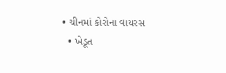• ચીનમાં કોરોના વાયરસ
  • ખેડૂત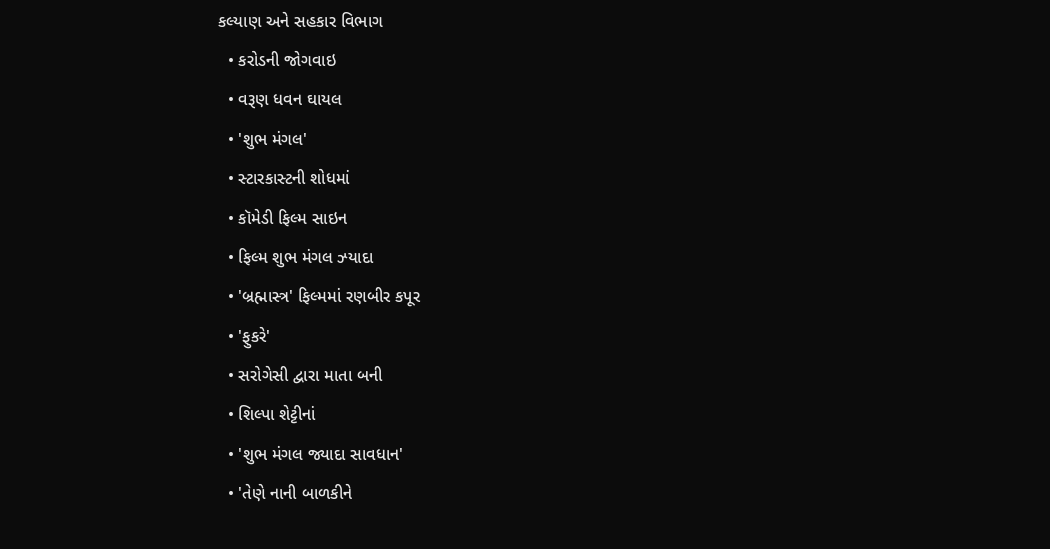કલ્યાણ અને સહકાર વિભાગ
  • કરોડની જોગવાઇ
  • વરૂણ ધવન ઘાયલ
  • 'શુભ મંગલ'
  • સ્ટારકાસ્ટની શોધમાં
  • કૉમેડી ફિલ્મ સાઇન
  • ફિલ્મ શુભ મંગલ ઝ્યાદા
  • 'બ્રહ્માસ્ત્ર' ફિલ્મમાં રણબીર કપૂર
  • 'ફુકરે'
  • સરોગેસી દ્વારા માતા બની
  • શિલ્પા શેટ્ટીનાં
  • 'શુભ મંગલ જ્યાદા સાવધાન'
  • 'તેણે નાની બાળકીને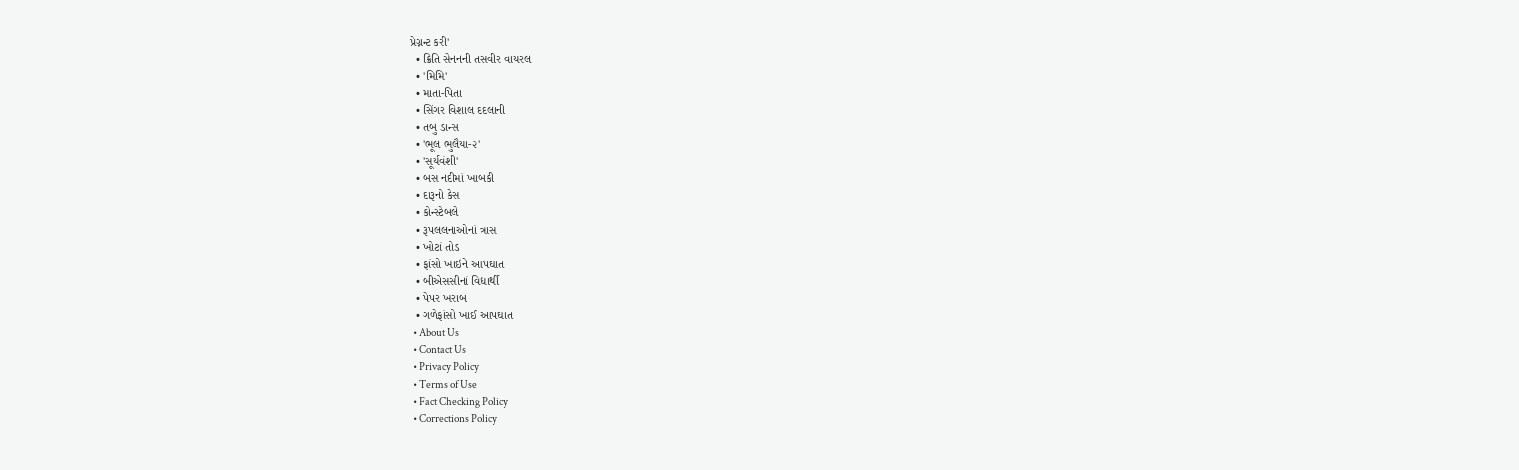પ્રેગ્નન્ટ કરી'
  • ક્રિતિ સેનનની તસવીર વાયરલ
  • 'મિમિ'
  • માતા-પિતા
  • સિંગર વિશાલ દદલાની
  • તબુ ડાન્સ
  • 'ભૂલ ભુલૈયા-૨'
  • 'સૂર્યવંશી'
  • બસ નદીમાં ખાબકી
  • દારૂનો કેસ
  • કોન્સ્ટેબલે
  • રૂપલલનાઓનાં ત્રાસ
  • ખોટાં તોડ
  • ફાંસો ખાઇને આપઘાત
  • બીએસસીનાં વિદ્યાર્થી
  • પેપર ખરાબ
  • ગળેફાંસો ખાઈ આપઘાત
  • About Us
  • Contact Us
  • Privacy Policy
  • Terms of Use
  • Fact Checking Policy
  • Corrections Policy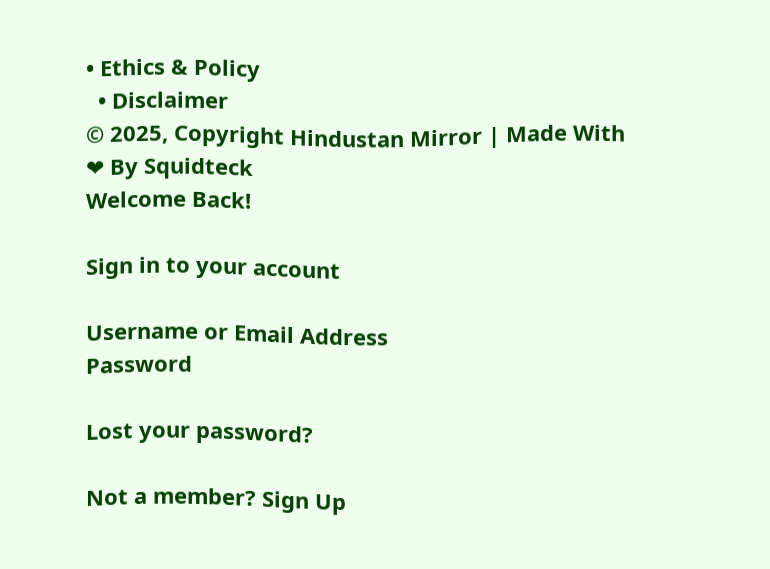• Ethics & Policy
  • Disclaimer
© 2025, Copyright Hindustan Mirror | Made With ❤ By Squidteck
Welcome Back!

Sign in to your account

Username or Email Address
Password

Lost your password?

Not a member? Sign Up